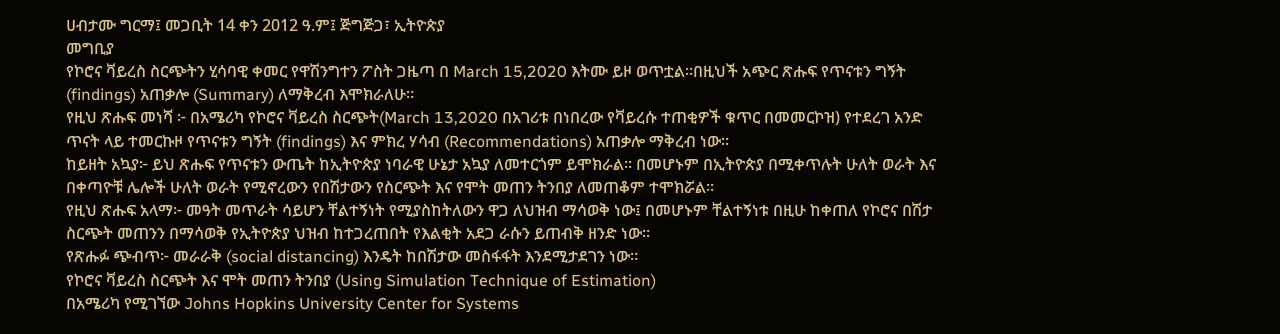ሀብታሙ ግርማ፤ መጋቢት 14 ቀን 2012 ዓ.ም፤ ጅግጅጋ፣ ኢትዮጵያ
መግቢያ
የኮሮና ቫይረስ ስርጭትን ሂሳባዊ ቀመር የዋሽንግተን ፖስት ጋዜጣ በ March 15,2020 እትሙ ይዞ ወጥቷል።በዚህች አጭር ጽሑፍ የጥናቱን ግኝት (findings) አጠቃሎ (Summary) ለማቅረብ እሞክራለሁ።
የዚህ ጽሑፍ መነሻ ፦ በአሜሪካ የኮሮና ቫይረስ ስርጭት(March 13,2020 በአገሪቱ በነበረው የቫይረሱ ተጠቂዎች ቁጥር በመመርኮዝ) የተደረገ አንድ ጥናት ላይ ተመርኩዞ የጥናቱን ግኝት (findings) እና ምክረ ሃሳብ (Recommendations) አጠቃሎ ማቅረብ ነው።
ከይዘት አኳያ፦ ይህ ጽሑፍ የጥናቱን ውጤት ከኢትዮጵያ ነባራዊ ሁኔታ አኳያ ለመተርጎም ይሞክራል። በመሆኑም በኢትዮጵያ በሚቀጥሉት ሁለት ወራት እና በቀጣዮቹ ሌሎች ሁለት ወራት የሚኖረውን የበሽታውን የስርጭት እና የሞት መጠን ትንበያ ለመጠቆም ተሞክሯል።
የዚህ ጽሑፍ አላማ፦ መዓት መጥራት ሳይሆን ቸልተኝነት የሚያስከትለውን ዋጋ ለህዝብ ማሳወቅ ነው፤ በመሆኑም ቸልተኝነቱ በዚሁ ከቀጠለ የኮሮና በሽታ ስርጭት መጠንን በማሳወቅ የኢትዮጵያ ህዝብ ከተጋረጠበት የእልቂት አደጋ ራሱን ይጠብቅ ዘንድ ነው።
የጽሑፉ ጭብጥ፦ መራራቅ (social distancing) እንዴት ከበሽታው መስፋፋት እንደሚታደገን ነው።
የኮሮና ቫይረስ ስርጭት እና ሞት መጠን ትንበያ (Using Simulation Technique of Estimation)
በአሜሪካ የሚገኘው Johns Hopkins University Center for Systems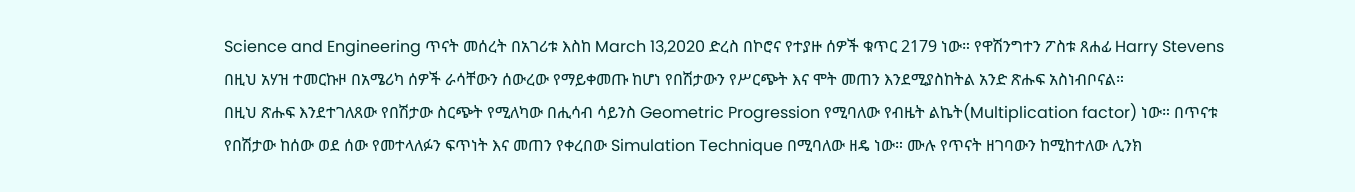Science and Engineering ጥናት መሰረት በአገሪቱ እስከ March 13,2020 ድረስ በኮሮና የተያዙ ሰዎች ቁጥር 2179 ነው። የዋሽንግተን ፖስቱ ጸሐፊ Harry Stevens በዚህ አሃዝ ተመርኩዞ በአሜሪካ ሰዎች ራሳቸውን ሰውረው የማይቀመጡ ከሆነ የበሽታውን የሥርጭት እና ሞት መጠን እንደሚያስከትል አንድ ጽሑፍ አስነብቦናል።
በዚህ ጽሑፍ እንደተገለጸው የበሽታው ስርጭት የሚለካው በሒሳብ ሳይንስ Geometric Progression የሚባለው የብዜት ልኬት(Multiplication factor) ነው። በጥናቱ የበሽታው ከሰው ወደ ሰው የመተላለፉን ፍጥነት እና መጠን የቀረበው Simulation Technique በሚባለው ዘዴ ነው። ሙሉ የጥናት ዘገባውን ከሚከተለው ሊንክ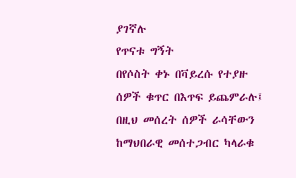ያገኛሉ
የጥናቱ ግኝት
በየሶስት ቀኑ በቫይረሱ የተያዙ ሰዎች ቁጥር በእጥፍ ይጨምራሉ፤
በዚህ መሰረት ሰዎች ራሳቸውን ከማህበራዊ መሰተጋብር ካላራቁ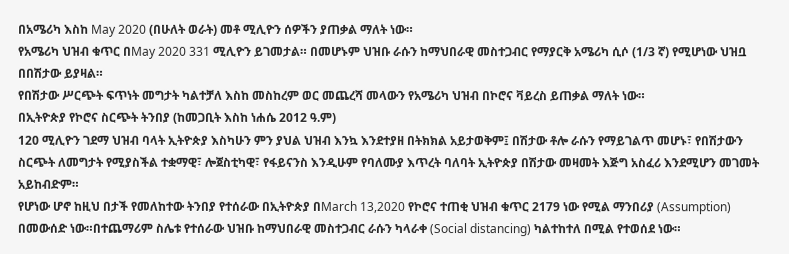በአሜሪካ እስከ May 2020 (በሁለት ወራት) መቶ ሚሊዮን ሰዎችን ያጠቃል ማለት ነው።
የአሜሪካ ህዝብ ቁጥር በMay 2020 331 ሚሊዮን ይገመታል። በመሆኑም ህዝቡ ራሱን ከማህበራዊ መስተጋብር የማያርቅ አሜሪካ ሲሶ (1/3 ኛ) የሚሆነው ህዝቧ በበሽታው ይያዛል።
የበሽታው ሥርጭት ፍጥነት መግታት ካልተቻለ እስከ መስከረም ወር መጨረሻ መላውን የአሜሪካ ህዝብ በኮሮና ቫይረስ ይጠቃል ማለት ነው።
በኢትዮጵያ የኮሮና ስርጭት ትንበያ (ከመጋቢት እስከ ነሐሴ 2012 ዓ.ም)
120 ሚሊዮን ገደማ ህዝብ ባላት ኢትዮጵያ እስካሁን ምን ያህል ህዝብ እንኳ እንደተያዘ በትክክል አይታወቅም፤ በሽታው ቶሎ ራሱን የማይገልጥ መሆኑ፣ የበሽታውን ስርጭት ለመግታት የሚያስችል ተቋማዊ፣ ሎጀስቲካዊ፣ የፋይናንስ እንዲሁም የባለሙያ እጥረት ባለባት ኢትዮጵያ በሽታው መዛመት እጅግ አስፈሪ እንደሚሆን መገመት አይከብድም።
የሆነው ሆኖ ከዚህ በታች የመለከተው ትንበያ የተሰራው በኢትዮጵያ በMarch 13,2020 የኮሮና ተጠቂ ህዝብ ቁጥር 2179 ነው የሚል ማንበሪያ (Assumption) በመውሰድ ነው።በተጨማሪም ስሌቱ የተሰራው ህዝቡ ከማህበራዊ መስተጋብር ራሱን ካላራቀ (Social distancing) ካልተከተለ በሚል የተወሰደ ነው።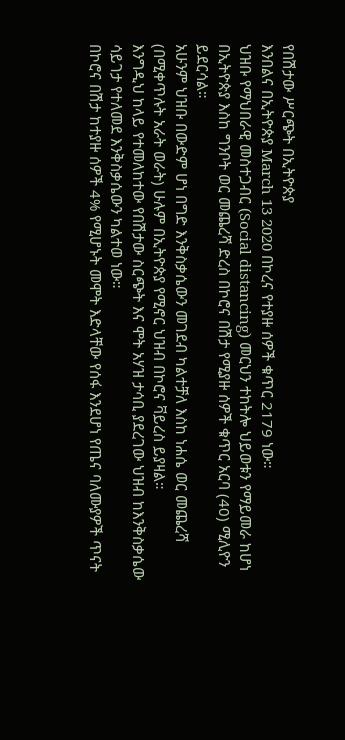የበሽታው ሥርጭት በኢትዮጵያ
እንበልና በኢትዮጵያ March 13 2020 በኮረና የተያዙ ሰዎች ቁጥር 2179 ነው።
ህዝቡ የማህበራዊ መስተጋብር (Social distancing) መርህን ተከትሎ ህይወቱን የማይመራ ከሆነ በኢትዮጵያ እስከ ግንቦት ወር መጨረሻ ድረስ በኮሮና በሽታ የሚያዙ ሰዎች ቁጥር አርባ (40) ሚሊዮን ይደርሳል።
አሁንም ህዝቡ በውድም ሆነ በግድ እንቅስቃሴውን መገደብ ካልተቻለ እስከ ነሐሴ ወር መጨረሻ (በሚቀጥሉት አራት ወራት) ሁሉም በኢትዮጵያ የሚኖር ህዝብ በኮሮና ቫይረስ ይያዛል።
እንግዲህ ከላይ የተመለከተው የበሽታው ስርጭት እና ሞት አሃዝ ታሳቢ ያደረገው ህዝብ ከእንቅስቃሴው ሳይገታ የተለመደ እንቅስቃሴውን ካልተወ ነው።
በኮሮና በሽታ ከተያዙ ሰዎች 4% የሚሆኑት መሞት እድላቸው የሰፋ እንደሆነ የጤና ባለሙያዎች ጥናት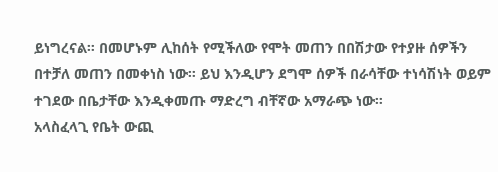ይነግረናል። በመሆኑም ሊከሰት የሚችለው የሞት መጠን በበሽታው የተያዙ ሰዎችን በተቻለ መጠን በመቀነስ ነው። ይህ እንዲሆን ደግሞ ሰዎች በራሳቸው ተነሳሽነት ወይም ተገደው በቤታቸው እንዲቀመጡ ማድረግ ብቸኛው አማራጭ ነው።
አላስፈላጊ የቤት ውጪ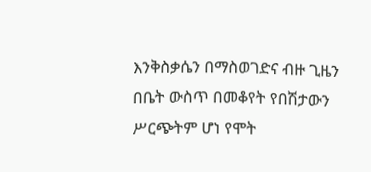እንቅስቃሴን በማስወገድና ብዙ ጊዜን በቤት ውስጥ በመቆየት የበሽታውን ሥርጭትም ሆነ የሞት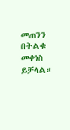መጠንን በትልቁ መቀነስ ይቻላል።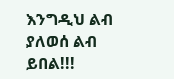እንግዲህ ልብ ያለወሰ ልብ ይበል!!!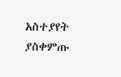አስተያየት ያስቀምጡ